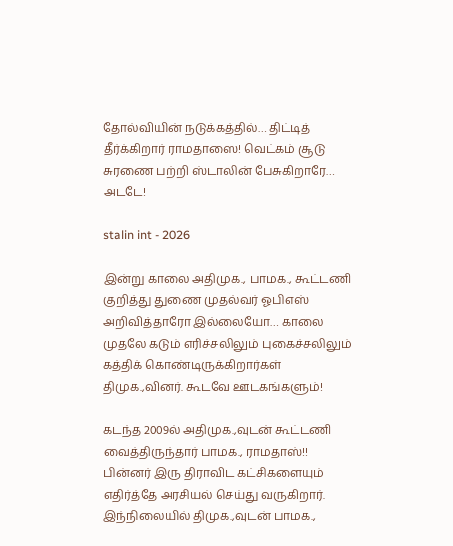தோல்வியின் நடுக்கத்தில்… திட்டித் தீர்க்கிறார் ராமதாஸை! வெட்கம் சூடு சுரணை பற்றி ஸ்டாலின் பேசுகிறாரே… அடடே!

stalin int - 2026

இன்று காலை அதிமுக., பாமக., கூட்டணி குறித்து துணை முதல்வர் ஓபிஎஸ் அறிவித்தாரோ இல்லையோ… காலை முதலே கடும் எரிச்சலிலும் புகைச்சலிலும் கத்திக் கொண்டிருக்கிறார்கள் திமுக.,வினர். கூடவே ஊடகங்களும்!

கடந்த 2009ல் அதிமுக.,வுடன் கூட்டணி வைத்திருந்தார் பாமக., ராமதாஸ்!! பின்னர் இரு திராவிட கட்சிகளையும் எதிர்த்தே அரசியல் செய்து வருகிறார். இந்நிலையில் திமுக.,வுடன் பாமக.,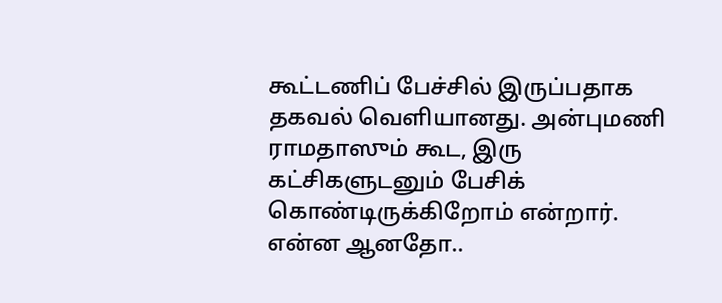கூட்டணிப் பேச்சில் இருப்பதாக தகவல் வெளியானது. அன்புமணி ராமதாஸும் கூட, இரு கட்சிகளுடனும் பேசிக் கொண்டிருக்கிறோம் என்றார். என்ன ஆனதோ..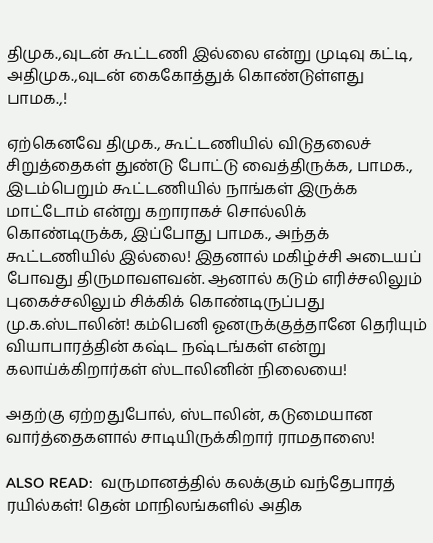திமுக.,வுடன் கூட்டணி இல்லை என்று முடிவு கட்டி, அதிமுக.,வுடன் கைகோத்துக் கொண்டுள்ளது பாமக.,!

ஏற்கெனவே திமுக., கூட்டணியில் விடுதலைச் சிறுத்தைகள் துண்டு போட்டு வைத்திருக்க, பாமக., இடம்பெறும் கூட்டணியில் நாங்கள் இருக்க மாட்டோம் என்று கறாராகச் சொல்லிக் கொண்டிருக்க, இப்போது பாமக., அந்தக் கூட்டணியில் இல்லை! இதனால் மகிழ்ச்சி அடையப் போவது திருமாவளவன். ஆனால் கடும் எரிச்சலிலும் புகைச்சலிலும் சிக்கிக் கொண்டிருப்பது மு.க.ஸ்டாலின்! கம்பெனி ஓனருக்குத்தானே தெரியும் வியாபாரத்தின் கஷ்ட நஷ்டங்கள் என்று கலாய்க்கிறார்கள் ஸ்டாலினின் நிலையை!

அதற்கு ஏற்றதுபோல், ஸ்டாலின், கடுமையான வார்த்தைகளால் சாடியிருக்கிறார் ராமதாஸை!

ALSO READ:  வருமானத்தில் கலக்கும் வந்தேபாரத் ரயில்கள்! தென் மாநிலங்களில் அதிக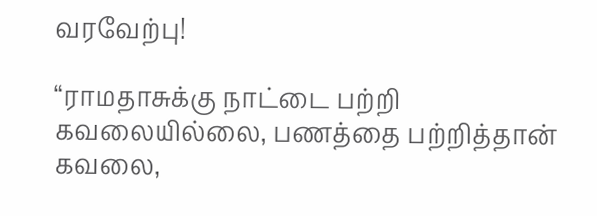வரவேற்பு!

“ராமதாசுக்கு நாட்டை பற்றி கவலையில்லை, பணத்தை பற்றித்தான் கவலை,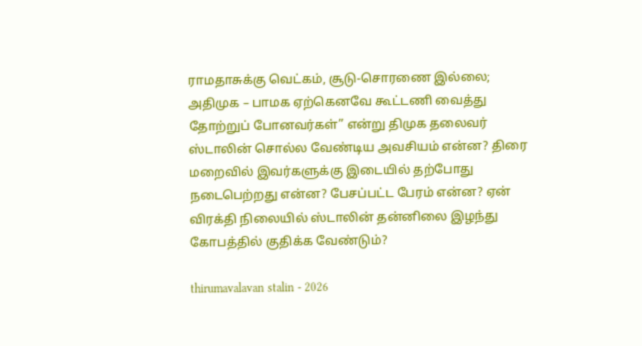ராமதாசுக்கு வெட்கம், சூடு-சொரணை இல்லை; அதிமுக – பாமக ஏற்கெனவே கூட்டணி வைத்து தோற்றுப் போனவர்கள்” என்று திமுக தலைவர் ஸ்டாலின் சொல்ல வேண்டிய அவசியம் என்ன? திரை மறைவில் இவர்களுக்கு இடையில் தற்போது நடைபெற்றது என்ன? பேசப்பட்ட பேரம் என்ன? ஏன் விரக்தி நிலையில் ஸ்டாலின் தன்னிலை இழந்து கோபத்தில் குதிக்க வேண்டும்?

thirumavalavan stalin - 2026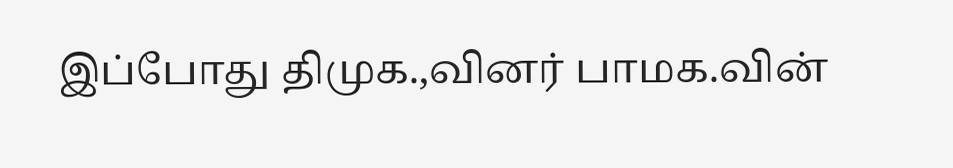இப்போது திமுக.,வினர் பாமக.வின்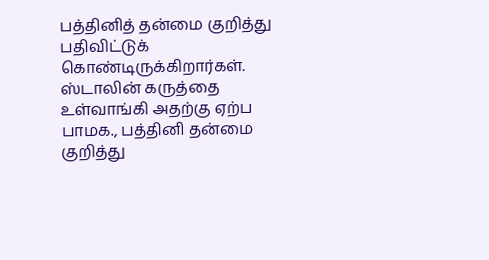பத்தினித் தன்மை குறித்து பதிவிட்டுக் கொண்டிருக்கிறார்கள். ஸ்டாலின் கருத்தை உள்வாங்கி அதற்கு ஏற்ப பாமக., பத்தினி தன்மை குறித்து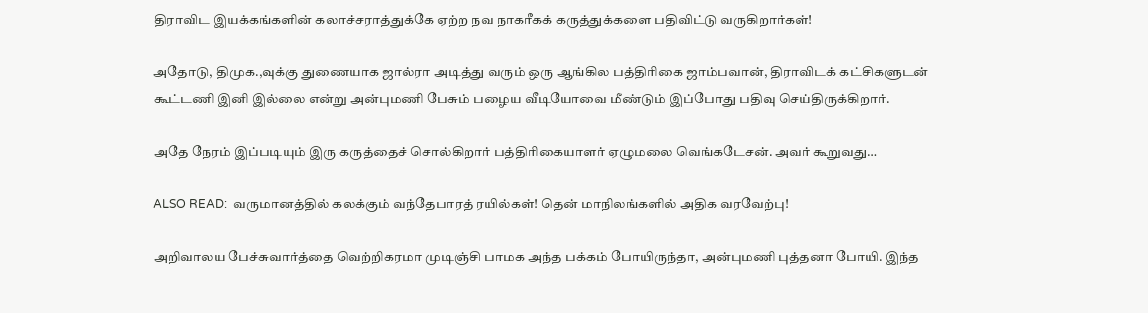திராவிட இயக்கங்களின் கலாச்சராத்துக்கே ஏற்ற நவ நாகரீகக் கருத்துக்களை பதிவிட்டு வருகிறார்கள்!

அதோடு, திமுக.,வுக்கு துணையாக ஜால்ரா அடித்து வரும் ஒரு ஆங்கில பத்திரிகை ஜாம்பவான், திராவிடக் கட்சிகளுடன் கூட்டணி இனி இல்லை என்று அன்புமணி பேசும் பழைய வீடியோவை மீண்டும் இப்போது பதிவு செய்திருக்கிறார்.

அதே நேரம் இப்படியும் இரு கருத்தைச் சொல்கிறார் பத்திரிகையாளர் ஏழுமலை வெங்கடேசன். அவர் கூறுவது…

ALSO READ:  வருமானத்தில் கலக்கும் வந்தேபாரத் ரயில்கள்! தென் மாநிலங்களில் அதிக வரவேற்பு!

அறிவாலய பேச்சுவார்த்தை வெற்றிகரமா முடிஞ்சி பாமக அந்த பக்கம் போயிருந்தா, அன்புமணி புத்தனா போயி. இந்த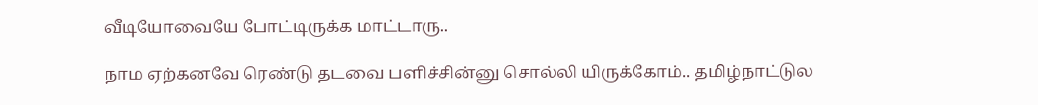வீடியோவையே போட்டிருக்க மாட்டாரு..

நாம ஏற்கனவே ரெண்டு தடவை பளிச்சின்னு சொல்லி யிருக்கோம்.. தமிழ்நாட்டுல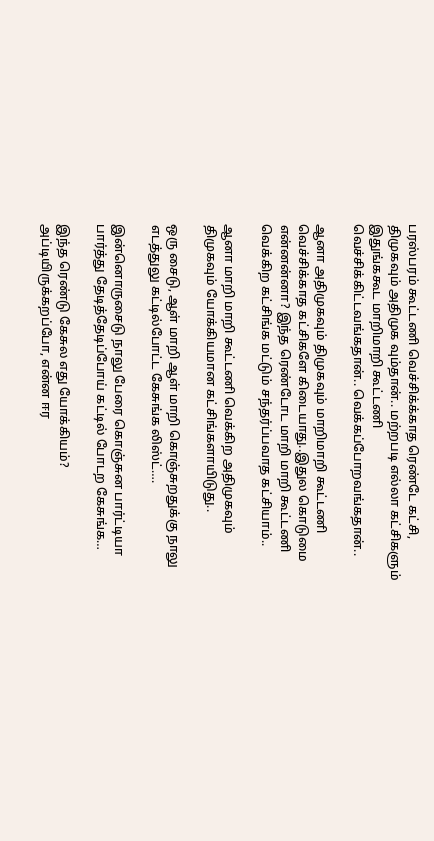பரஸ்பரம் கூட்டணி வெச்சிக்க்காத ரெண்டே கட்சி, திமுகவும் அதிமுக வும்தான்.. மற்றபடி எல்லா கட்சிகளும் இதுங்ககூட மாறிமாறி கூட்டணி வெச்சிக்கிட்டவங்கதான்.. வெக்கப்போறவங்கதான்..

ஆனா அதிமுகவும் திமுகவும் மாறிமாறி கூட்டணி வெச்சிக்காத கட்சிகளே கிடையாது..இதுல கொடுமை என்னன்னா? இந்த ரெண்டோட மாறி மாறி கூட்டணி வெக்கிற கட்சிங்க மட்டும் சந்தர்ப்பவாத கட்சியாம்..

ஆனா மாறி மாறி கூட்டணி வெக்கிற அதிமுகவும் திமுகவும் யோக்கியமான கட்சிங்களாயிடுது..

ஒரு சைடு, ஆள் மாறி ஆள் மாறி கொஞ்சுறதுக்கு நாலு எடத்துலு கட்டில்போட்ட கேசுங்க லிஸ்ட்….

இன்னொருசைடு நாலு பேரை கொஞ்சுன பார்ட்டியா பார்த்து தேடித்தேடிப்போய் கட்டில் போடற கேசுங்க…

இந்த ரெண்டு கேசுல எது யோக்கியம்? அப்டியிருக்கறப்போ, என்ன ஈர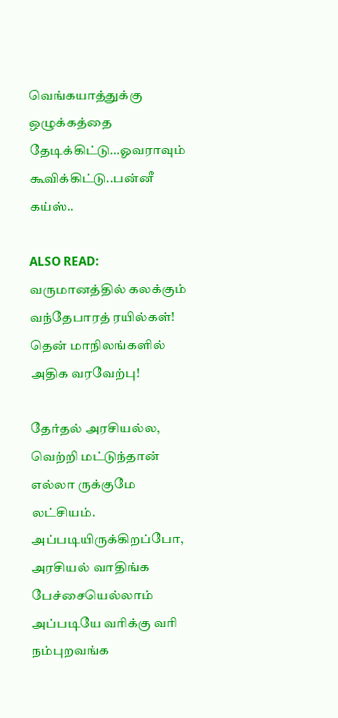வெங்கயாத்துக்கு ஒழுக்கத்தை தேடிக்கிட்டு…ஓவராவும் கூவிக்கிட்டு..பன்னீ கய்ஸ்..

ALSO READ:  வருமானத்தில் கலக்கும் வந்தேபாரத் ரயில்கள்! தென் மாநிலங்களில் அதிக வரவேற்பு!

தேர்தல் அரசியல்ல, வெற்றி மட்டுந்தான் எல்லா ருக்குமே லட்சியம். அப்படியிருக்கிறப்போ, அரசியல் வாதிங்க பேச்சையெல்லாம் அப்படியே வரிக்கு வரி நம்புறவங்க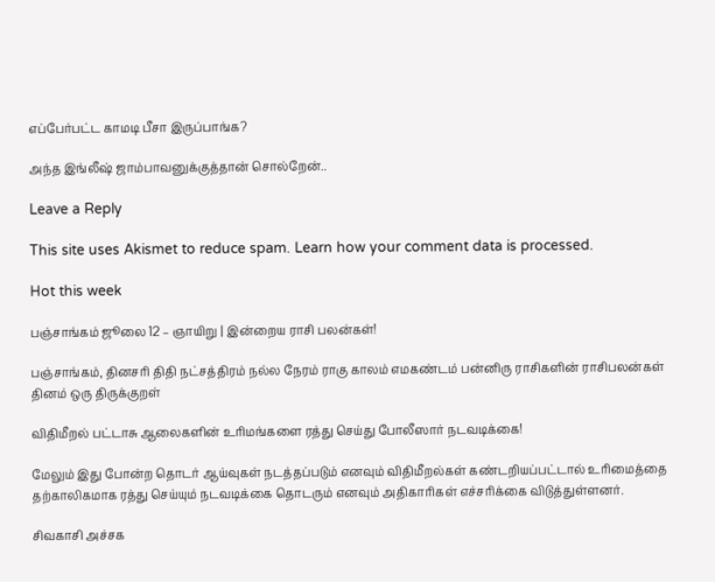எப்பேர்பட்ட காமடி பீசா இருப்பாங்க?

அந்த இங்லீஷ் ஜாம்பாவனுக்குத்தான் சொல்றேன்..

Leave a Reply

This site uses Akismet to reduce spam. Learn how your comment data is processed.

Hot this week

பஞ்சாங்கம் ஜூலை 12 – ஞாயிறு | இன்றைய ராசி பலன்கள்!

பஞ்சாங்கம், தினசரி திதி நட்சத்திரம் நல்ல நேரம் ராகு காலம் எமகண்டம் பன்னிரு ராசிகளின் ராசிபலன்கள் தினம் ஒரு திருக்குறள்

விதிமீறல் பட்டாசு ஆலைகளின் உரிமங்களை ரத்து செய்து போலீஸார் நடவடிக்கை!

மேலும் இது போன்ற தொடர் ஆய்வுகள் நடத்தப்படும் எனவும் விதிமீறல்கள் கண்டறியப்பட்டால் உரிமைத்தை தற்காலிகமாக ரத்து செய்யும் நடவடிக்கை தொடரும் எனவும் அதிகாரிகள் எச்சரிக்கை விடுத்துள்ளனர்.

சிவகாசி அச்சக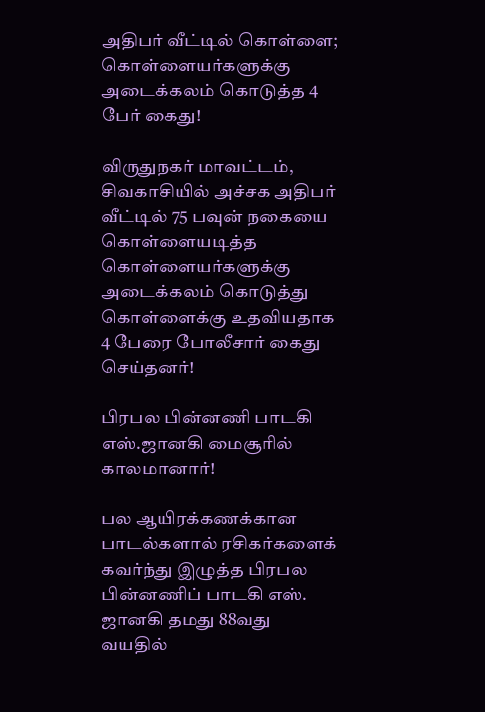அதிபர் வீட்டில் கொள்ளை; கொள்ளையர்களுக்கு அடைக்கலம் கொடுத்த 4 பேர் கைது!

விருதுநகர் மாவட்டம், சிவகாசியில் அச்சக அதிபர் வீட்டில் 75 பவுன் நகையை கொள்ளையடித்த கொள்ளையர்களுக்கு அடைக்கலம் கொடுத்து கொள்ளைக்கு உதவியதாக 4 பேரை போலீசார் கைது செய்தனர்!

பிரபல பின்னணி பாடகி எஸ்.ஜானகி மைசூரில் காலமானார்!

பல ஆயிரக்கணக்கான பாடல்களால் ரசிகர்களைக் கவர்ந்து இழுத்த பிரபல பின்னணிப் பாடகி எஸ். ஜானகி தமது 88வது வயதில்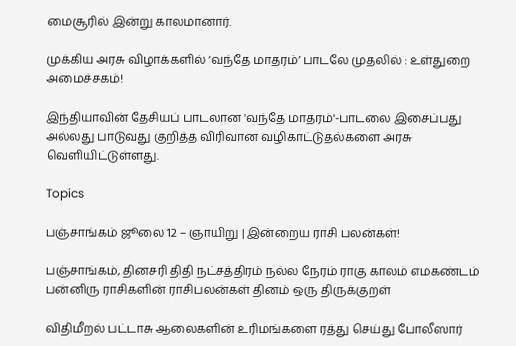மைசூரில் இன்று காலமானார்.

முக்கிய அரசு விழாக்களில் ‘வந்தே மாதரம்’ பாடலே முதலில் : உள்துறை அமைச்சகம்!

இந்தியாவின் தேசியப் பாடலான 'வந்தே மாதரம்'-பாடலை இசைப்பது அல்லது பாடுவது குறித்த விரிவான வழிகாட்டுதல்களை அரசு வெளியிட்டுள்ளது.

Topics

பஞ்சாங்கம் ஜூலை 12 – ஞாயிறு | இன்றைய ராசி பலன்கள்!

பஞ்சாங்கம், தினசரி திதி நட்சத்திரம் நல்ல நேரம் ராகு காலம் எமகண்டம் பன்னிரு ராசிகளின் ராசிபலன்கள் தினம் ஒரு திருக்குறள்

விதிமீறல் பட்டாசு ஆலைகளின் உரிமங்களை ரத்து செய்து போலீஸார்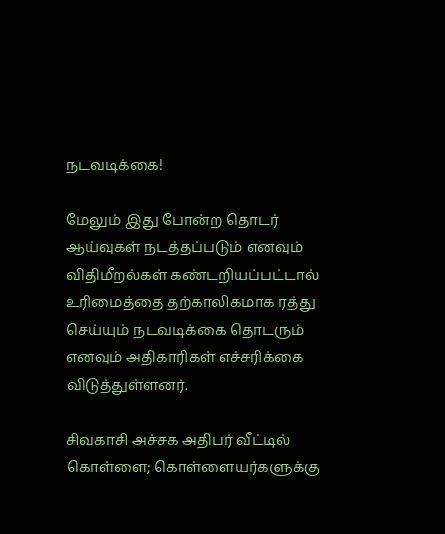நடவடிக்கை!

மேலும் இது போன்ற தொடர் ஆய்வுகள் நடத்தப்படும் எனவும் விதிமீறல்கள் கண்டறியப்பட்டால் உரிமைத்தை தற்காலிகமாக ரத்து செய்யும் நடவடிக்கை தொடரும் எனவும் அதிகாரிகள் எச்சரிக்கை விடுத்துள்ளனர்.

சிவகாசி அச்சக அதிபர் வீட்டில் கொள்ளை; கொள்ளையர்களுக்கு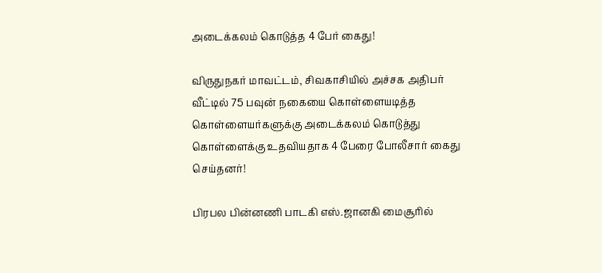அடைக்கலம் கொடுத்த 4 பேர் கைது!

விருதுநகர் மாவட்டம், சிவகாசியில் அச்சக அதிபர் வீட்டில் 75 பவுன் நகையை கொள்ளையடித்த கொள்ளையர்களுக்கு அடைக்கலம் கொடுத்து கொள்ளைக்கு உதவியதாக 4 பேரை போலீசார் கைது செய்தனர்!

பிரபல பின்னணி பாடகி எஸ்.ஜானகி மைசூரில்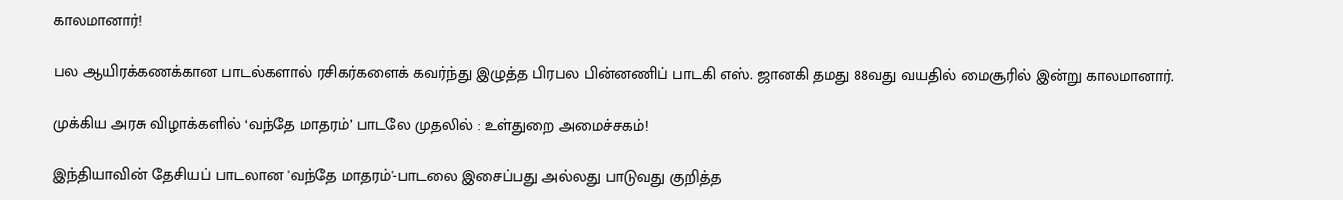காலமானார்!

பல ஆயிரக்கணக்கான பாடல்களால் ரசிகர்களைக் கவர்ந்து இழுத்த பிரபல பின்னணிப் பாடகி எஸ். ஜானகி தமது 88வது வயதில் மைசூரில் இன்று காலமானார்.

முக்கிய அரசு விழாக்களில் ‘வந்தே மாதரம்’ பாடலே முதலில் : உள்துறை அமைச்சகம்!

இந்தியாவின் தேசியப் பாடலான 'வந்தே மாதரம்'-பாடலை இசைப்பது அல்லது பாடுவது குறித்த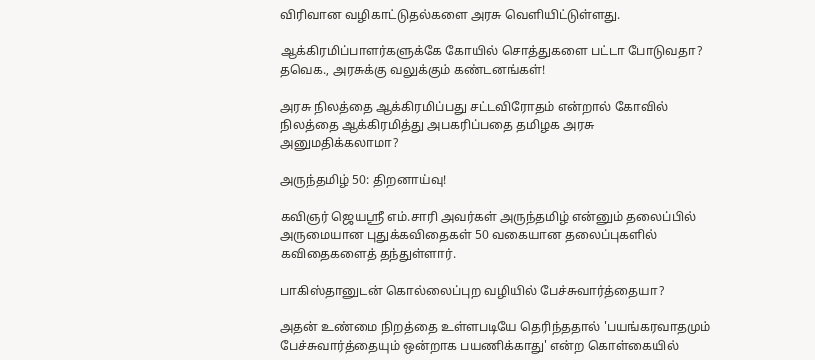விரிவான வழிகாட்டுதல்களை அரசு வெளியிட்டுள்ளது.

ஆக்கிரமிப்பாளர்களுக்கே கோயில் சொத்துகளை பட்டா போடுவதா? தவெக., அரசுக்கு வலுக்கும் கண்டனங்கள்!

அரசு நிலத்தை ஆக்கிரமிப்பது சட்டவிரோதம் என்றால் கோவில் நிலத்தை ஆக்கிரமித்து அபகரிப்பதை தமிழக அரசு அனுமதிக்கலாமா?

அருந்தமிழ் 50: திறனாய்வு!

கவிஞர் ஜெயஸ்ரீ எம்.சாரி அவர்கள் அருந்தமிழ் என்னும் தலைப்பில் அருமையான புதுக்கவிதைகள் 50 வகையான தலைப்புகளில் கவிதைகளைத் தந்துள்ளார்.

பாகிஸ்தானுடன் கொல்லைப்புற வழியில் பேச்சுவார்த்தையா?

அதன் உண்மை நிறத்தை உள்ளபடியே தெரிந்ததால் 'பயங்கரவாதமும் பேச்சுவார்த்தையும் ஒன்றாக பயணிக்காது' என்ற கொள்கையில்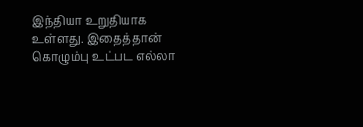இந்தியா உறுதியாக உள்ளது. இதைத்தான் கொழும்பு உட்பட எல்லா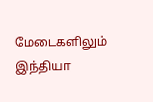மேடைகளிலும் இந்தியா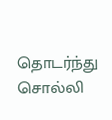தொடர்ந்து சொல்லி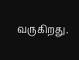வருகிறது.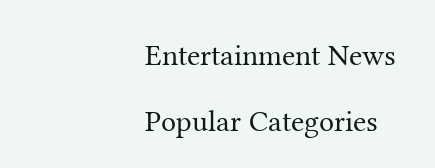Entertainment News

Popular Categories